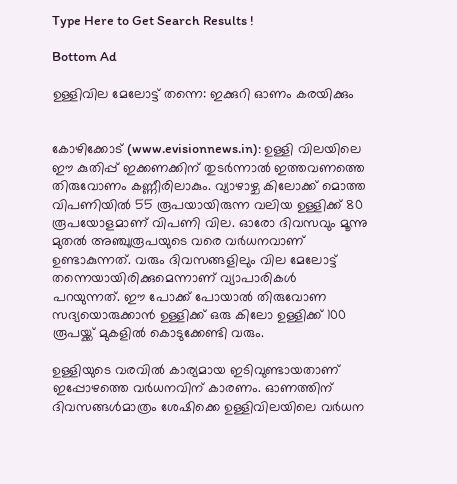Type Here to Get Search Results !

Bottom Ad

ഉള്ളിവില മേലോട്ട് തന്നെ: ഇക്കുറി ഓണം കരയിക്കും


കോഴിക്കോട് (www.evisionnews.in): ഉള്ളി വിലയിലെ ഈ കുതിപ്പ് ഇക്കണക്കിന് തുടര്‍ന്നാല്‍ ഇത്തവണത്തെ തിരുവോണം കണ്ണീരിലാകും. വ്യാഴാഴ്ച കിലോക്ക് മൊത്ത വിപണിയില്‍ 55 രൂപയായിരുന്ന വലിയ ഉള്ളിക്ക് 80 രൂപയോളമാണ് വിപണി വില. ഓരോ ദിവസവും മൂന്നു മുതല്‍ അഞ്ചുരൂപയുടെ വരെ വര്‍ധനവാണ് ഉണ്ടാകുന്നത്. വരും ദിവസങ്ങളിലും വില മേലോട്ട് തന്നെയായിരിക്കുമെന്നാണ് വ്യാപാരികള്‍ പറയുന്നത്. ഈ പോക്ക് പോയാല്‍ തിരുവോണ സദ്യയൊരുക്കാന്‍ ഉള്ളിക്ക് ഒരു കിലോ ഉള്ളിക്ക് 100 രൂപയ്ക്ക് മുകളില്‍ കൊടുക്കേണ്ടി വരും.

ഉള്ളിയുടെ വരവില്‍ കാര്യമായ ഇടിവുണ്ടായതാണ് ഇപ്പോഴത്തെ വര്‍ധനവിന് കാരണം. ഓണത്തിന് ദിവസങ്ങള്‍മാത്രം ശേഷിക്കെ ഉള്ളിവിലയിലെ വര്‍ധന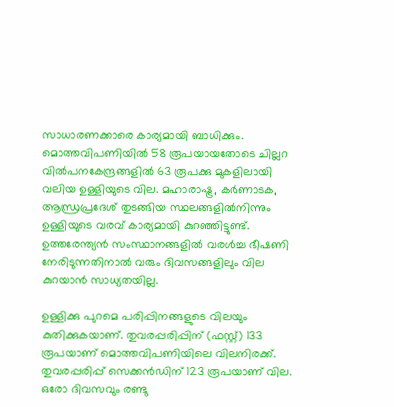സാധാരണക്കാരെ കാര്യമായി ബാധിക്കും. മൊത്തവിപണിയില്‍ 58 രൂപയായതോടെ ചില്ലറ വില്‍പനകേന്ദ്രങ്ങളില്‍ 63 രൂപക്കു മുകളിലായി വലിയ ഉള്ളിയുടെ വില. മഹാരാഷ്ട്ര, കര്‍ണാടക, ആന്ധ്രപ്രദേശ് തുടങ്ങിയ സ്ഥലങ്ങളില്‍നിന്നും ഉള്ളിയുടെ വരവ് കാര്യമായി കുറഞ്ഞിട്ടുണ്ട്. ഉത്തരേന്ത്യന്‍ സംസ്ഥാനങ്ങളില്‍ വരള്‍ച്ച ഭീഷണി നേരിടുന്നതിനാല്‍ വരും ദിവസങ്ങളിലും വില കുറയാന്‍ സാധ്യതയില്ല.

ഉള്ളിക്കു പുറമെ പരിപ്പിനങ്ങളുടെ വിലയും കുതിക്കുകയാണ്. തുവരപ്പരിപ്പിന് (ഫസ്റ്റ്) 133 രൂപയാണ് മൊത്തവിപണിയിലെ വിലനിരക്ക്. തുവരപ്പരിപ്പ് സെക്കന്‍ഡിന് 123 രൂപയാണ് വില. ഒരോ ദിവസവും രണ്ടു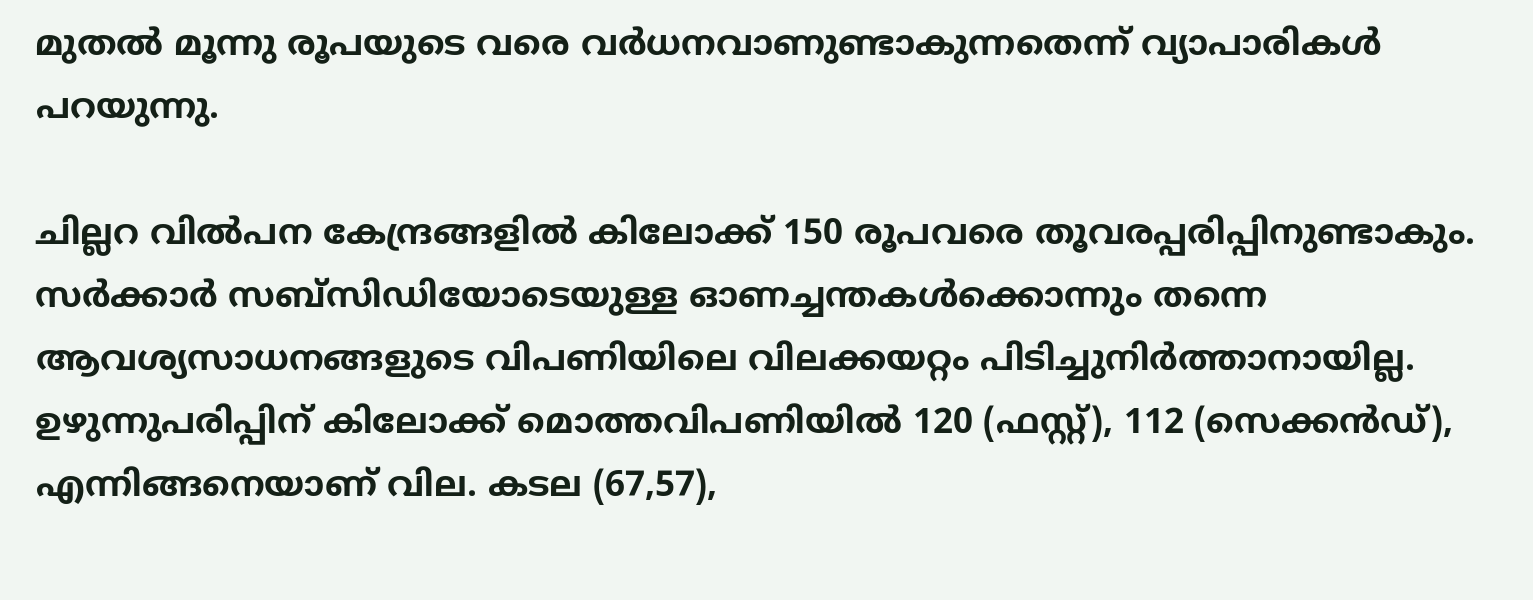മുതല്‍ മൂന്നു രൂപയുടെ വരെ വര്‍ധനവാണുണ്ടാകുന്നതെന്ന് വ്യാപാരികള്‍ പറയുന്നു.

ചില്ലറ വില്‍പന കേന്ദ്രങ്ങളില്‍ കിലോക്ക് 150 രൂപവരെ തൂവരപ്പരിപ്പിനുണ്ടാകും. സര്‍ക്കാര്‍ സബ്‌സിഡിയോടെയുള്ള ഓണച്ചന്തകള്‍ക്കൊന്നും തന്നെ ആവശ്യസാധനങ്ങളുടെ വിപണിയിലെ വിലക്കയറ്റം പിടിച്ചുനിര്‍ത്താനായില്ല. ഉഴുന്നുപരിപ്പിന് കിലോക്ക് മൊത്തവിപണിയില്‍ 120 (ഫസ്റ്റ്), 112 (സെക്കന്‍ഡ്), എന്നിങ്ങനെയാണ് വില. കടല (67,57),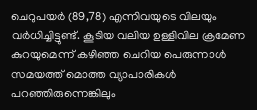ചെറുപയര്‍ (89,78) എന്നിവയുടെ വിലയും വര്‍ധിച്ചിട്ടുണ്ട്. കൂടിയ വലിയ ഉള്ളിവില ക്രമേണ കുറയുമെന്ന് കഴിഞ്ഞ ചെറിയ പെരുന്നാള്‍ സമയത്ത് മൊത്ത വ്യാപാരികള്‍ പറഞ്ഞിരുന്നെങ്കിലും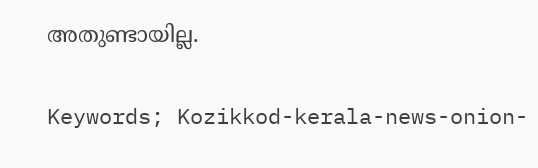അതുണ്ടായില്ല.

Keywords; Kozikkod-kerala-news-onion-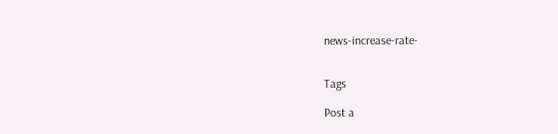news-increase-rate-


Tags

Post a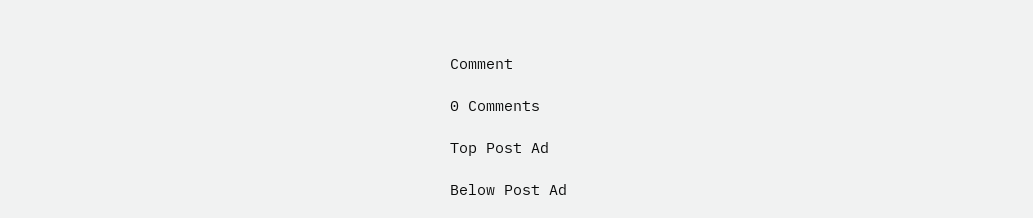Comment

0 Comments

Top Post Ad

Below Post Ad